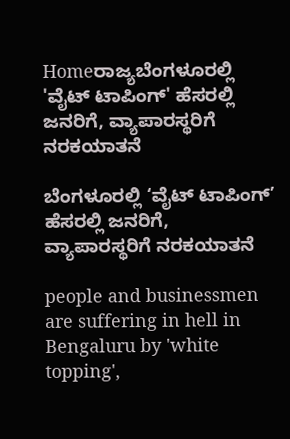Homeರಾಜ್ಯಬೆಂಗಳೂರಲ್ಲಿ 'ವೈಟ್‌ ಟಾಪಿಂಗ್‌' ಹೆಸರಲ್ಲಿ ಜನರಿಗೆ, ವ್ಯಾಪಾರಸ್ಥರಿಗೆ ನರಕಯಾತನೆ

ಬೆಂಗಳೂರಲ್ಲಿ ‘ವೈಟ್‌ ಟಾಪಿಂಗ್‌’ ಹೆಸರಲ್ಲಿ ಜನರಿಗೆ, ವ್ಯಾಪಾರಸ್ಥರಿಗೆ ನರಕಯಾತನೆ

people and businessmen are suffering in hell in Bengaluru by 'white topping',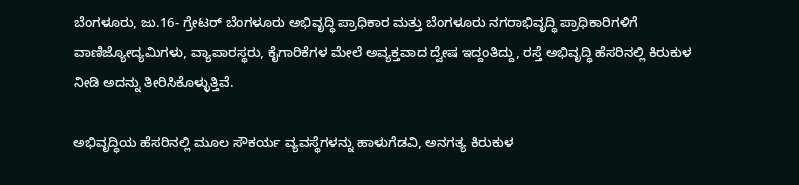ಬೆಂಗಳೂರು, ಜು.16- ಗ್ರೇಟರ್‌ ಬೆಂಗಳೂರು ಅಭಿವೃದ್ಧಿ ಪ್ರಾಧಿಕಾರ ಮತ್ತು ಬೆಂಗಳೂರು ನಗರಾಭಿವೃದ್ಧಿ ಪ್ರಾಧಿಕಾರಿಗಳಿಗೆ ವಾಣಿಜ್ಯೋದ್ಯಮಿಗಳು, ವ್ಯಾಪಾರಸ್ಥರು, ಕೈಗಾರಿಕೆಗಳ ಮೇಲೆ ಅವ್ಯಕ್ತವಾದ ದ್ವೇಷ ಇದ್ದಂತಿದ್ದು, ರಸ್ತೆ ಅಭಿವೃದ್ಧಿ ಹೆಸರಿನಲ್ಲಿ ಕಿರುಕುಳ ನೀಡಿ ಅದನ್ನು ತೀರಿಸಿಕೊಳ್ಳುತ್ತಿವೆ.

ಅಭಿವೃದ್ಧಿಯ ಹೆಸರಿನಲ್ಲಿ ಮೂಲ ಸೌಕರ್ಯ ವ್ಯವಸ್ಥೆಗಳನ್ನು ಹಾಳುಗೆಡವಿ, ಅನಗತ್ಯ ಕಿರುಕುಳ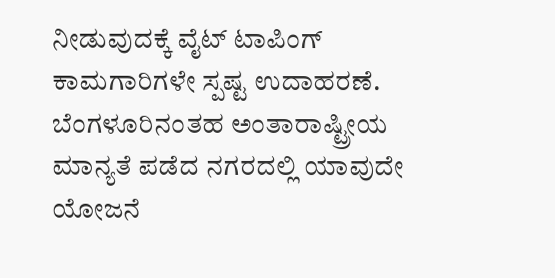ನೀಡುವುದಕ್ಕೆ ವೈಟ್‌ ಟಾಪಿಂಗ್‌ ಕಾಮಗಾರಿಗಳೇ ಸ್ಪಷ್ಟ ಉದಾಹರಣೆ. ಬೆಂಗಳೂರಿನಂತಹ ಅಂತಾರಾಷ್ಟ್ರೀಯ ಮಾನ್ಯತೆ ಪಡೆದ ನಗರದಲ್ಲಿ ಯಾವುದೇ ಯೋಜನೆ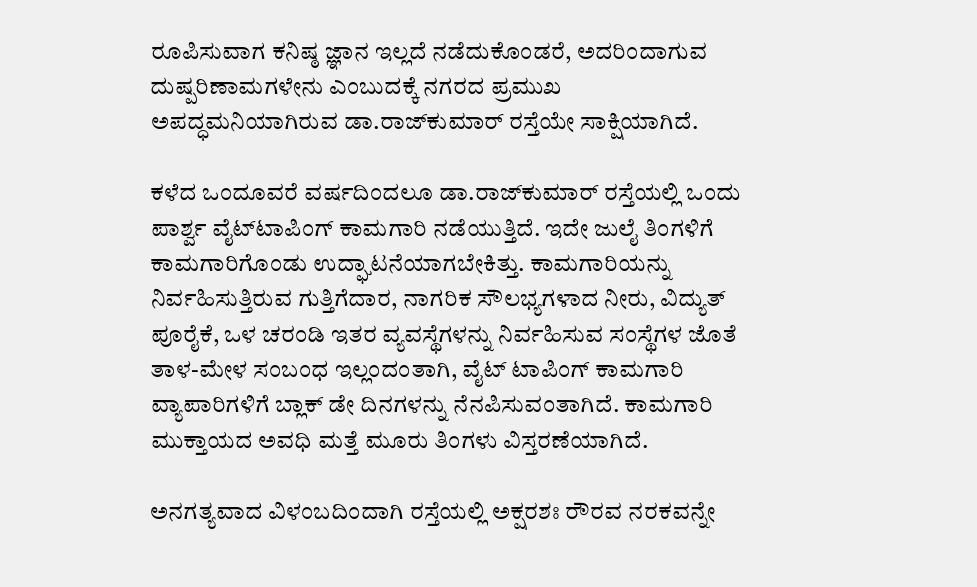ರೂಪಿಸುವಾಗ ಕನಿಷ್ಠ ಜ್ಞಾನ ಇಲ್ಲದೆ ನಡೆದುಕೊಂಡರೆ, ಅದರಿಂದಾಗುವ ದುಷ್ಪರಿಣಾಮಗಳೇನು ಎಂಬುದಕ್ಕೆ ನಗರದ ಪ್ರಮುಖ ಅಪದ್ಧಮನಿಯಾಗಿರುವ ಡಾ.ರಾಜ್‌ಕುಮಾರ್‌ ರಸ್ತೆಯೇ ಸಾಕ್ಷಿಯಾಗಿದೆ.

ಕಳೆದ ಒಂದೂವರೆ ವರ್ಷದಿಂದಲೂ ಡಾ.ರಾಜ್‌ಕುಮಾರ್‌ ರಸ್ತೆಯಲ್ಲಿ ಒಂದು ಪಾರ್ಶ್ವ ವೈಟ್‌ಟಾಪಿಂಗ್‌ ಕಾಮಗಾರಿ ನಡೆಯುತ್ತಿದೆ. ಇದೇ ಜುಲೈ ತಿಂಗಳಿಗೆ ಕಾಮಗಾರಿಗೊಂಡು ಉದ್ಘಾಟನೆಯಾಗಬೇಕಿತ್ತು. ಕಾಮಗಾರಿಯನ್ನು ನಿರ್ವಹಿಸುತ್ತಿರುವ ಗುತ್ತಿಗೆದಾರ, ನಾಗರಿಕ ಸೌಲಭ್ಯಗಳಾದ ನೀರು, ವಿದ್ಯುತ್‌ ಪೂರೈಕೆ, ಒಳ ಚರಂಡಿ ಇತರ ವ್ಯವಸ್ಥೆಗಳನ್ನು ನಿರ್ವಹಿಸುವ ಸಂಸ್ಥೆಗಳ ಜೊತೆ ತಾಳ-ಮೇಳ ಸಂಬಂಧ ಇಲ್ಲಂದಂತಾಗಿ, ವೈಟ್‌ ಟಾಪಿಂಗ್‌ ಕಾಮಗಾರಿ ವ್ಯಾಪಾರಿಗಳಿಗೆ ಬ್ಲಾಕ್‌ ಡೇ ದಿನಗಳನ್ನು ನೆನಪಿಸುವಂತಾಗಿದೆ. ಕಾಮಗಾರಿ ಮುಕ್ತಾಯದ ಅವಧಿ ಮತ್ತೆ ಮೂರು ತಿಂಗಳು ವಿಸ್ತರಣೆಯಾಗಿದೆ.

ಅನಗತ್ಯವಾದ ವಿಳಂಬದಿಂದಾಗಿ ರಸ್ತೆಯಲ್ಲಿ ಅಕ್ಷರಶಃ ರೌರವ ನರಕವನ್ನೇ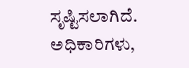ಸೃಷ್ಟಿಸಲಾಗಿದೆ. ಅಧಿಕಾರಿಗಳು,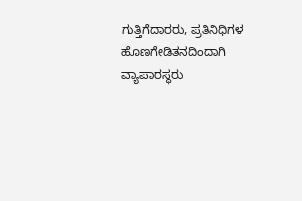ಗುತ್ತಿಗೆದಾರರು, ಪ್ರತಿನಿಧಿಗಳ ಹೊಣಗೇಡಿತನದಿಂದಾಗಿ ವ್ಯಾಪಾರಸ್ಥರು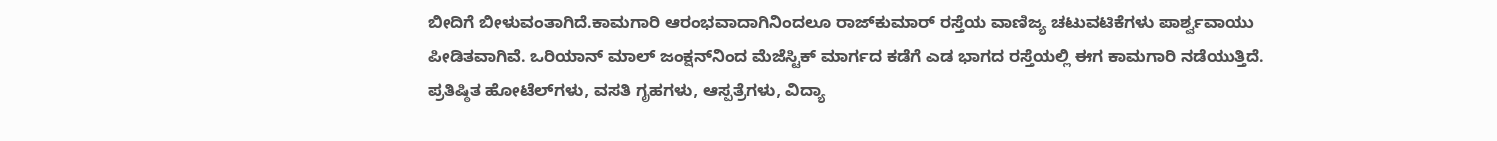ಬೀದಿಗೆ ಬೀಳುವಂತಾಗಿದೆ.ಕಾಮಗಾರಿ ಆರಂಭವಾದಾಗಿನಿಂದಲೂ ರಾಜ್‌ಕುಮಾರ್‌ ರಸ್ತೆಯ ವಾಣಿಜ್ಯ ಚಟುವಟಿಕೆಗಳು ಪಾರ್ಶ್ವವಾಯು ಪೀಡಿತವಾಗಿವೆ. ಒರಿಯಾನ್‌ ಮಾಲ್‌ ಜಂಕ್ಷನ್‌ನಿಂದ ಮೆಜೆಸ್ಟಿಕ್‌ ಮಾರ್ಗದ ಕಡೆಗೆ ಎಡ ಭಾಗದ ರಸ್ತೆಯಲ್ಲಿ ಈಗ ಕಾಮಗಾರಿ ನಡೆಯುತ್ತಿದೆ. ಪ್ರತಿಷ್ಠಿತ ಹೋಟೆಲ್‌ಗಳು, ವಸತಿ ಗೃಹಗಳು, ಆಸ್ಪತ್ರೆಗಳು, ವಿದ್ಯಾ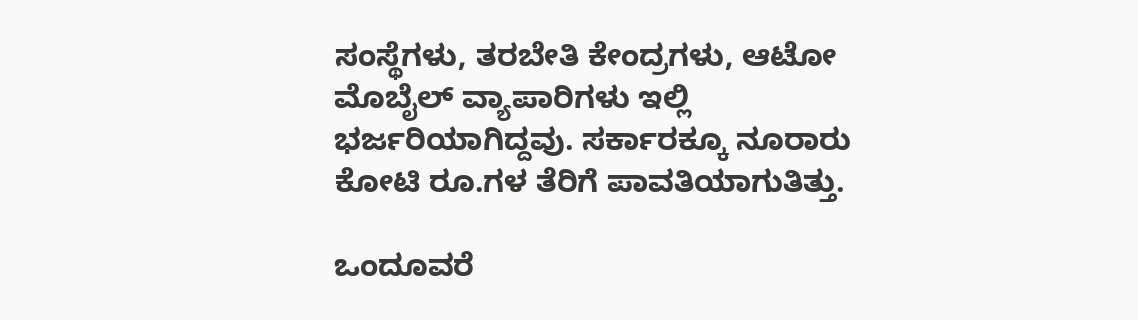ಸಂಸ್ಥೆಗಳು, ತರಬೇತಿ ಕೇಂದ್ರಗಳು, ಆಟೋ ಮೊಬೈಲ್‌ ವ್ಯಾಪಾರಿಗಳು ಇಲ್ಲಿ ಭರ್ಜರಿಯಾಗಿದ್ದವು. ಸರ್ಕಾರಕ್ಕೂ ನೂರಾರು ಕೋಟಿ ರೂ.ಗಳ ತೆರಿಗೆ ಪಾವತಿಯಾಗುತಿತ್ತು.

ಒಂದೂವರೆ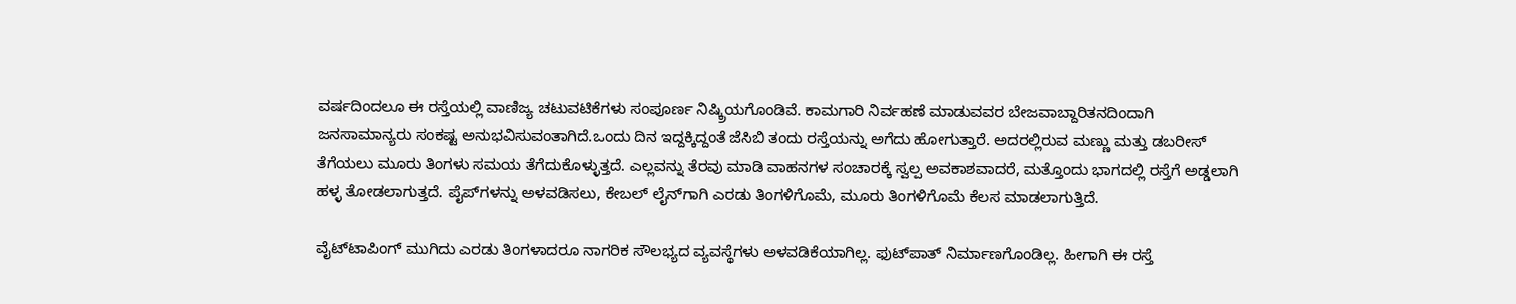ವರ್ಷದಿಂದಲೂ ಈ ರಸ್ತೆಯಲ್ಲಿ ವಾಣಿಜ್ಯ ಚಟುವಟಿಕೆಗಳು ಸಂಪೂರ್ಣ ನಿಷ್ಕ್ರಿಯಗೊಂಡಿವೆ. ಕಾಮಗಾರಿ ನಿರ್ವಹಣೆ ಮಾಡುವವರ ಬೇಜವಾಬ್ದಾರಿತನದಿಂದಾಗಿ ಜನಸಾಮಾನ್ಯರು ಸಂಕಷ್ಟ ಅನುಭವಿಸುವಂತಾಗಿದೆ.ಒಂದು ದಿನ ಇದ್ದಕ್ಕಿದ್ದಂತೆ ಜೆಸಿಬಿ ತಂದು ರಸ್ತೆಯನ್ನು ಅಗೆದು ಹೋಗುತ್ತಾರೆ. ಅದರಲ್ಲಿರುವ ಮಣ್ಣು ಮತ್ತು ಡಬರೀಸ್‌‍ ತೆಗೆಯಲು ಮೂರು ತಿಂಗಳು ಸಮಯ ತೆಗೆದುಕೊಳ್ಳುತ್ತದೆ. ಎಲ್ಲವನ್ನು ತೆರವು ಮಾಡಿ ವಾಹನಗಳ ಸಂಚಾರಕ್ಕೆ ಸ್ವಲ್ಪ ಅವಕಾಶವಾದರೆ, ಮತ್ತೊಂದು ಭಾಗದಲ್ಲಿ ರಸ್ತೆಗೆ ಅಡ್ಡಲಾಗಿ ಹಳ್ಳ ತೋಡಲಾಗುತ್ತದೆ. ಪೈಪ್‌ಗಳನ್ನು ಅಳವಡಿಸಲು, ಕೇಬಲ್‌ ಲೈನ್‌ಗಾಗಿ ಎರಡು ತಿಂಗಳಿಗೊಮೆ, ಮೂರು ತಿಂಗಳಿಗೊಮೆ ಕೆಲಸ ಮಾಡಲಾಗುತ್ತಿದೆ.

ವೈಟ್‌ಟಾಪಿಂಗ್‌ ಮುಗಿದು ಎರಡು ತಿಂಗಳಾದರೂ ನಾಗರಿಕ ಸೌಲಭ್ಯದ ವ್ಯವಸ್ಥೆಗಳು ಅಳವಡಿಕೆಯಾಗಿಲ್ಲ. ಫುಟ್‌ಪಾತ್‌ ನಿರ್ಮಾಣಗೊಂಡಿಲ್ಲ. ಹೀಗಾಗಿ ಈ ರಸ್ತೆ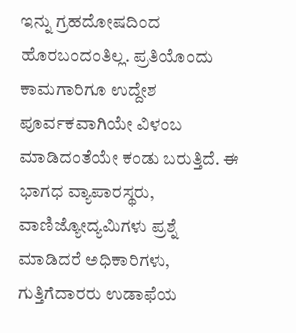ಇನ್ನು ಗ್ರಹದೋಷದಿಂದ ಹೊರಬಂದಂತಿಲ್ಲ. ಪ್ರತಿಯೊಂದು ಕಾಮಗಾರಿಗೂ ಉದ್ದೇಶ ಪೂರ್ವಕವಾಗಿಯೇ ವಿಳಂಬ ಮಾಡಿದಂತೆಯೇ ಕಂಡು ಬರುತ್ತಿದೆ. ಈ ಭಾಗಧ ವ್ಯಾಪಾರಸ್ಥರು, ವಾಣಿಜ್ಯೋದ್ಯಮಿಗಳು ಪ್ರಶ್ನೆ ಮಾಡಿದರೆ ಅಧಿಕಾರಿಗಳು, ಗುತ್ತಿಗೆದಾರರು ಉಡಾಫೆಯ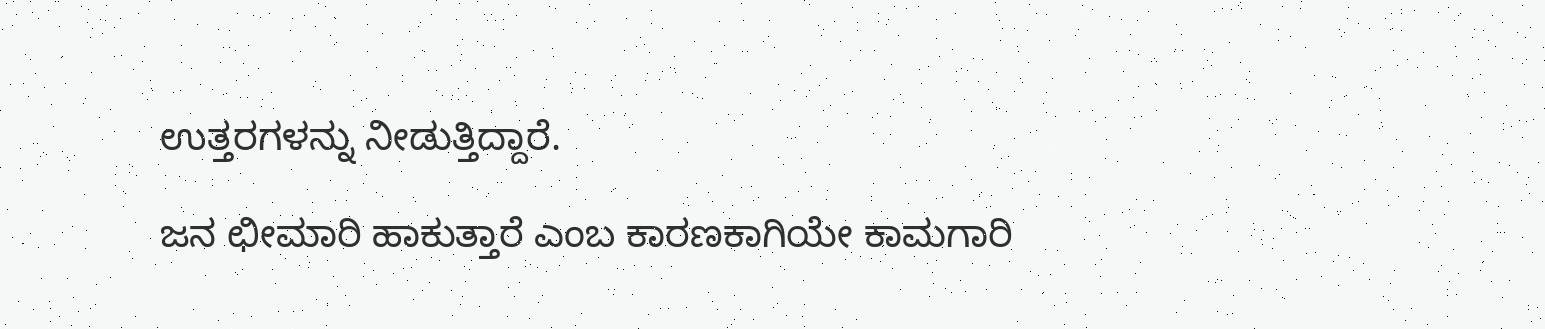ಉತ್ತರಗಳನ್ನು ನೀಡುತ್ತಿದ್ದಾರೆ.

ಜನ ಛೀಮಾರಿ ಹಾಕುತ್ತಾರೆ ಎಂಬ ಕಾರಣಕಾಗಿಯೇ ಕಾಮಗಾರಿ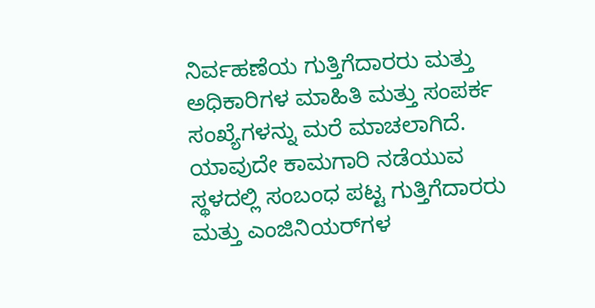ನಿರ್ವಹಣೆಯ ಗುತ್ತಿಗೆದಾರರು ಮತ್ತು ಅಧಿಕಾರಿಗಳ ಮಾಹಿತಿ ಮತ್ತು ಸಂಪರ್ಕ ಸಂಖ್ಯೆಗಳನ್ನು ಮರೆ ಮಾಚಲಾಗಿದೆ. ಯಾವುದೇ ಕಾಮಗಾರಿ ನಡೆಯುವ ಸ್ಥಳದಲ್ಲಿ ಸಂಬಂಧ ಪಟ್ಟ ಗುತ್ತಿಗೆದಾರರು ಮತ್ತು ಎಂಜಿನಿಯರ್‌ಗಳ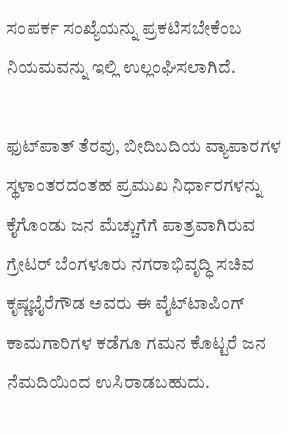ಸಂಪರ್ಕ ಸಂಖ್ಯೆಯನ್ನು ಪ್ರಕಟಿಸಬೇಕೆಂಬ ನಿಯಮವನ್ನು ಇಲ್ಲಿ ಉಲ್ಲಂಘಿಸಲಾಗಿದೆ.

ಫುಟ್‌ಪಾತ್‌ ತೆರವು, ಬೀದಿಬದಿಯ ವ್ಯಾಪಾರಗಳ ಸ್ಥಳಾಂತರದಂತಹ ಪ್ರಮುಖ ನಿರ್ಧಾರಗಳನ್ನು ಕೈಗೊಂಡು ಜನ ಮೆಚ್ಚುಗೆಗೆ ಪಾತ್ರವಾಗಿರುವ ಗ್ರೇಟರ್‌ ಬೆಂಗಳೂರು ನಗರಾಭಿವೃದ್ಧಿ ಸಚಿವ ಕೃಷ್ಣಭೈರೆಗೌಡ ಅವರು ಈ ವೈಟ್‌ಟಾಪಿಂಗ್‌ ಕಾಮಗಾರಿಗಳ ಕಡೆಗೂ ಗಮನ ಕೊಟ್ಟರೆ ಜನ ನೆಮದಿಯಿಂದ ಉಸಿರಾಡಬಹುದು.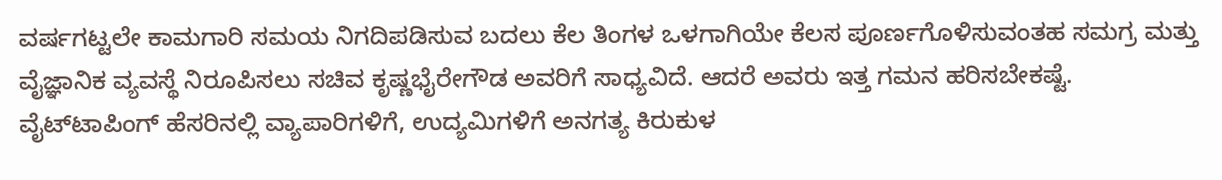ವರ್ಷಗಟ್ಟಲೇ ಕಾಮಗಾರಿ ಸಮಯ ನಿಗದಿಪಡಿಸುವ ಬದಲು ಕೆಲ ತಿಂಗಳ ಒಳಗಾಗಿಯೇ ಕೆಲಸ ಪೂರ್ಣಗೊಳಿಸುವಂತಹ ಸಮಗ್ರ ಮತ್ತು ವೈಜ್ಞಾನಿಕ ವ್ಯವಸ್ಥೆ ನಿರೂಪಿಸಲು ಸಚಿವ ಕೃಷ್ಣಭೈರೇಗೌಡ ಅವರಿಗೆ ಸಾಧ್ಯವಿದೆ. ಆದರೆ ಅವರು ಇತ್ತ ಗಮನ ಹರಿಸಬೇಕಷ್ಟೆ. ವೈಟ್‌ಟಾಪಿಂಗ್‌ ಹೆಸರಿನಲ್ಲಿ ವ್ಯಾಪಾರಿಗಳಿಗೆ, ಉದ್ಯಮಿಗಳಿಗೆ ಅನಗತ್ಯ ಕಿರುಕುಳ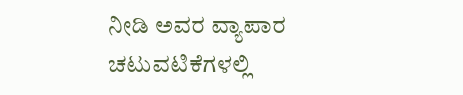ನೀಡಿ ಅವರ ವ್ಯಾಪಾರ ಚಟುವಟಿಕೆಗಳಲ್ಲಿ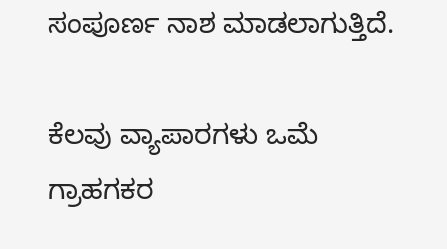ಸಂಪೂರ್ಣ ನಾಶ ಮಾಡಲಾಗುತ್ತಿದೆ.

ಕೆಲವು ವ್ಯಾಪಾರಗಳು ಒಮೆ ಗ್ರಾಹಗಕರ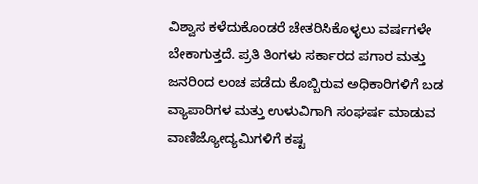ವಿಶ್ವಾಸ ಕಳೆದುಕೊಂಡರೆ ಚೇತರಿಸಿಕೊಳ್ಳಲು ವರ್ಷಗಳೇ ಬೇಕಾಗುತ್ತದೆ. ಪ್ರತಿ ತಿಂಗಳು ಸರ್ಕಾರದ ಪಗಾರ ಮತ್ತು ಜನರಿಂದ ಲಂಚ ಪಡೆದು ಕೊಬ್ಬಿರುವ ಅಧಿಕಾರಿಗಳಿಗೆ ಬಡ ವ್ಯಾಪಾರಿಗಳ ಮತ್ತು ಉಳುವಿಗಾಗಿ ಸಂಘರ್ಷ ಮಾಡುವ ವಾಣಿಜ್ಯೋದ್ಯಮಿಗಳಿಗೆ ಕಷ್ಟ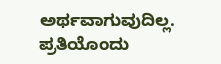ಅರ್ಥವಾಗುವುದಿಲ್ಲ. ಪ್ರತಿಯೊಂದು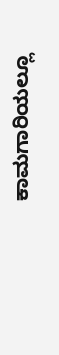ಕಾಮಗಾರಿಯಲ್ಲೂ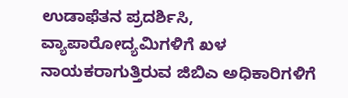ಉಡಾಫೆತನ ಪ್ರದರ್ಶಿಸಿ, ವ್ಯಾಪಾರೋದ್ಯಮಿಗಳಿಗೆ ಖಳ ನಾಯಕರಾಗುತ್ತಿರುವ ಜಿಬಿಎ ಅಧಿಕಾರಿಗಳಿಗೆ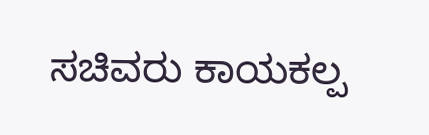ಸಚಿವರು ಕಾಯಕಲ್ಪ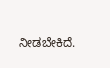ನೀಡಬೇಕಿದೆ.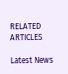RELATED ARTICLES

Latest News